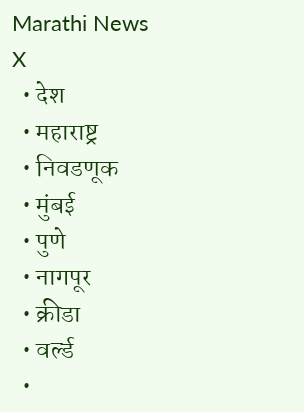Marathi News
X
  • देश
  • महाराष्ट्र
  • निवडणूक
  • मुंबई
  • पुणे
  • नागपूर
  • क्रीडा
  • वर्ल्ड
  •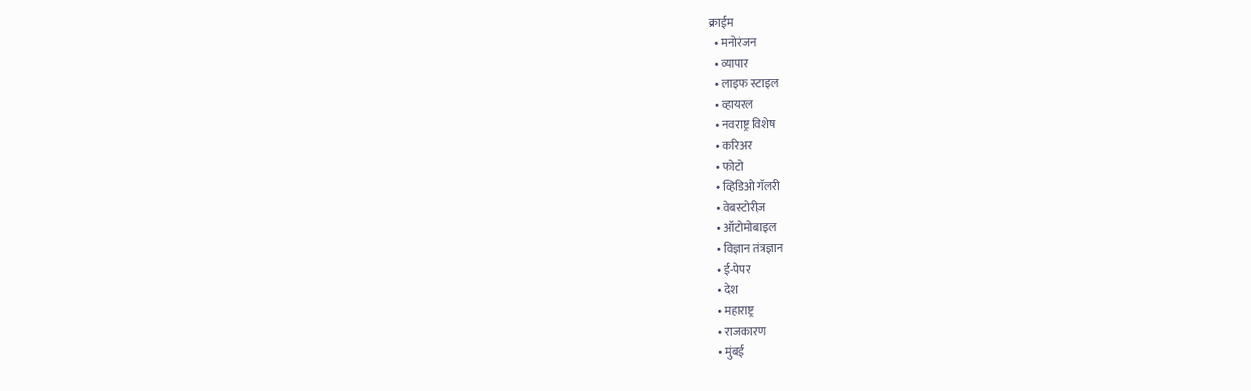क्राईम
  • मनोरंजन
  • व्यापार
  • लाइफ स्टाइल
  • व्हायरल
  • नवराष्ट्र विशेष
  • करिअर
  • फोटो
  • व्हिडिओ गॅलरी
  • वेबस्टोरीज़
  • ऑटोमोबाइल
  • विज्ञान तंत्रज्ञान
  • ई-पेपर
  • देश
  • महाराष्ट्र
  • राजकारण
  • मुंबई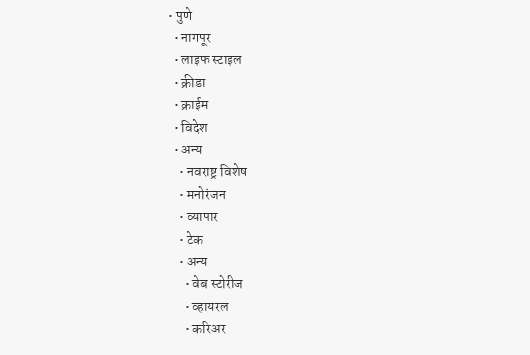• पुणे
  • नागपूर
  • लाइफ स्टाइल
  • क्रीडा
  • क्राईम
  • विदेश
  • अन्य
    • नवराष्ट्र विशेष
    • मनोरंजन
    • व्यापार
    • टेक
    • अन्य
      • वेब स्टोरीज
      • व्हायरल
      • करिअर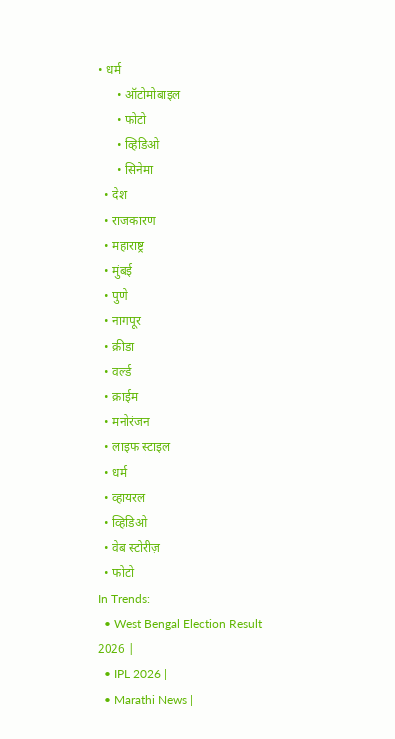• धर्म
      • ऑटोमोबाइल
      • फोटो
      • व्हिडिओ
      • सिनेमा
  • देश
  • राजकारण
  • महाराष्ट्र
  • मुंबई
  • पुणे
  • नागपूर
  • क्रीडा
  • वर्ल्ड
  • क्राईम
  • मनोरंजन
  • लाइफ स्टाइल
  • धर्म
  • व्हायरल
  • व्हिडिओ
  • वेब स्टोरीज़
  • फोटो
In Trends:
  • West Bengal Election Result 2026 |
  • IPL 2026 |
  • Marathi News |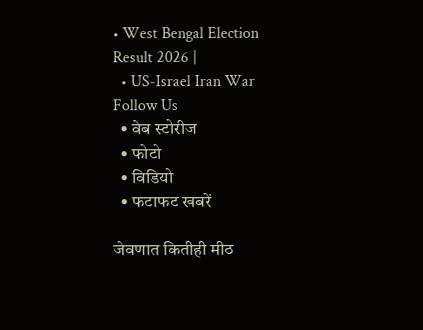• West Bengal Election Result 2026 |
  • US-Israel Iran War
Follow Us
  • वेब स्टोरीज
  • फोटो
  • विडियो
  • फटाफट खबरें

जेवणात कितीही मीठ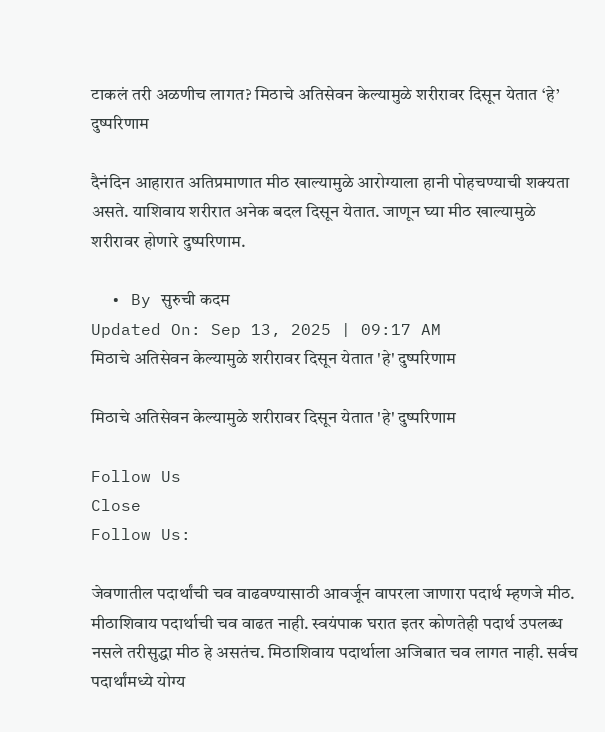टाकलं तरी अळणीच लागत? मिठाचे अतिसेवन केल्यामुळे शरीरावर दिसून येतात ‘हे’ दुष्परिणाम

दैनंदिन आहारात अतिप्रमाणात मीठ खाल्यामुळे आरोग्याला हानी पोहचण्याची शक्यता असते. याशिवाय शरीरात अनेक बदल दिसून येतात. जाणून घ्या मीठ खाल्यामुळे शरीरावर होणारे दुष्परिणाम.

  • By सुरुची कदम
Updated On: Sep 13, 2025 | 09:17 AM
मिठाचे अतिसेवन केल्यामुळे शरीरावर दिसून येतात 'हे' दुष्परिणाम

मिठाचे अतिसेवन केल्यामुळे शरीरावर दिसून येतात 'हे' दुष्परिणाम

Follow Us
Close
Follow Us:

जेवणातील पदार्थांची चव वाढवण्यासाठी आवर्जून वापरला जाणारा पदार्थ म्हणजे मीठ. मीठाशिवाय पदार्थाची चव वाढत नाही. स्वयंपाक घरात इतर कोणतेही पदार्थ उपलब्ध नसले तरीसुद्धा मीठ हे असतंच. मिठाशिवाय पदार्थाला अजिबात चव लागत नाही. सर्वच पदार्थांमध्ये योग्य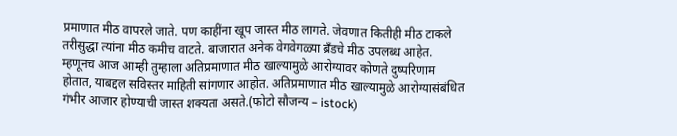प्रमाणात मीठ वापरले जाते. पण काहींना खूप जास्त मीठ लागते. जेवणात कितीही मीठ टाकले तरीसुद्धा त्यांना मीठ कमीच वाटते. बाजारात अनेक वेगवेगळ्या ब्रँडचे मीठ उपलब्ध आहेत. म्हणूनच आज आम्ही तुम्हाला अतिप्रमाणात मीठ खाल्यामुळे आरोग्यावर कोणते दुष्परिणाम होतात, याबद्दल सविस्तर माहिती सांगणार आहोत. अतिप्रमाणात मीठ खाल्यामुळे आरोग्यासंबंधित गंभीर आजार होण्याची जास्त शक्यता असते.(फोटो सौजन्य – istock)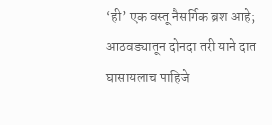‘ही’ एक वस्तू नैसर्गिक ब्रश आहे; आठवड्यातून दोनदा तरी याने दात घासायलाच पाहिजे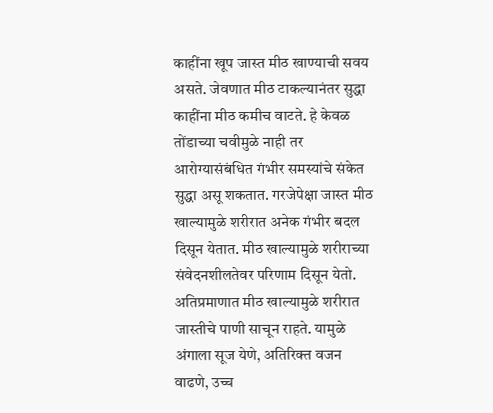काहींना खूप जास्त मीठ खाण्याची सवय असते. जेवणात मीठ टाकल्यानंतर सुद्धा काहींना मीठ कमीच वाटते. हे केवळ तोंडाच्या चवीमुळे नाही तर आरोग्यासंबंधित गंभीर समस्यांचे संकेत सुद्धा असू शकतात. गरजेपेक्षा जास्त मीठ खाल्यामुळे शरीरात अनेक गंभीर बदल दिसून येतात. मीठ खाल्यामुळे शरीराच्या संवेदनशीलतेवर परिणाम दिसून येतो. अतिप्रमाणात मीठ खाल्यामुळे शरीरात जास्तीचे पाणी साचून राहते. यामुळे अंगाला सूज येणे, अतिरिक्त वजन वाढणे, उच्च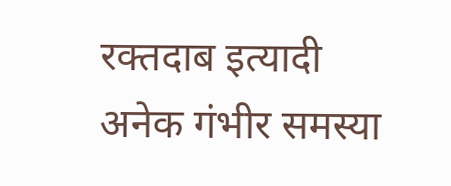रक्तदाब इत्यादी अनेक गंभीर समस्या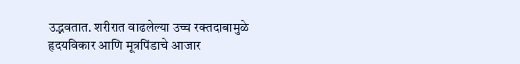उद्भवतात. शरीरात वाढलेल्या उच्च रक्तदाबामुळे हृदयविकार आणि मूत्रपिंडाचे आजार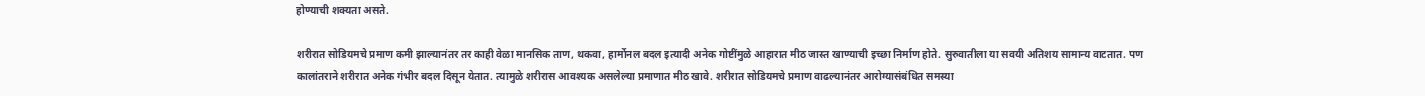होण्याची शक्यता असते.

शरीरात सोडियमचे प्रमाण कमी झाल्यानंतर तर काही वेळा मानसिक ताण, थकवा, हार्मोनल बदल इत्यादी अनेक गोष्टींमुळे आहारात मीठ जास्त खाण्याची इच्छा निर्माण होते. सुरुवातीला या सवयी अतिशय सामान्य वाटतात. पण कालांतराने शरीरात अनेक गंभीर बदल दिसून येतात. त्यामुळे शरीरास आवश्यक असलेल्या प्रमाणात मीठ खावे. शरीरात सोडियमचे प्रमाण वाढल्यानंतर आरोग्यासंबंधित समस्या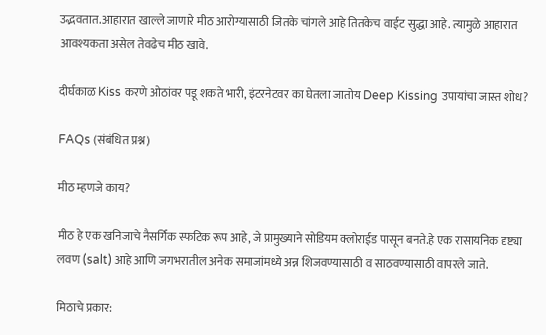उद्भवतात.आहारात खाल्ले जाणारे मीठ आरोग्यासाठी जितके चांगले आहे तितकेच वाईट सुद्धा आहे. त्यामुळे आहारात आवश्यकता असेल तेवढेच मीठ खावे.

दीर्घकाळ Kiss करणे ओठांवर पडू शकते भारी, इंटरनेटवर का घेतला जातोय Deep Kissing उपायांचा जास्त शोध?

FAQs (संबंधित प्रश्न)

मीठ म्हणजे काय?

मीठ हे एक खनिजाचे नैसर्गिक स्फटिक रूप आहे, जे प्रामुख्याने सोडियम क्लोराईड पासून बनते.हे एक रासायनिक दृष्ट्या लवण (salt) आहे आणि जगभरातील अनेक समाजांमध्ये अन्न शिजवण्यासाठी व साठवण्यासाठी वापरले जाते.

मिठाचे प्रकार: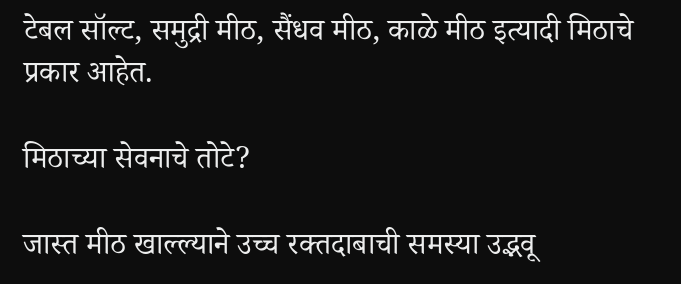टेबल सॉल्ट, समुद्री मीठ, सैंधव मीठ, काळे मीठ इत्यादी मिठाचे प्रकार आहेत.

मिठाच्या सेवनाचे तोटे?

जास्त मीठ खाल्ल्याने उच्च रक्तदाबाची समस्या उद्भवू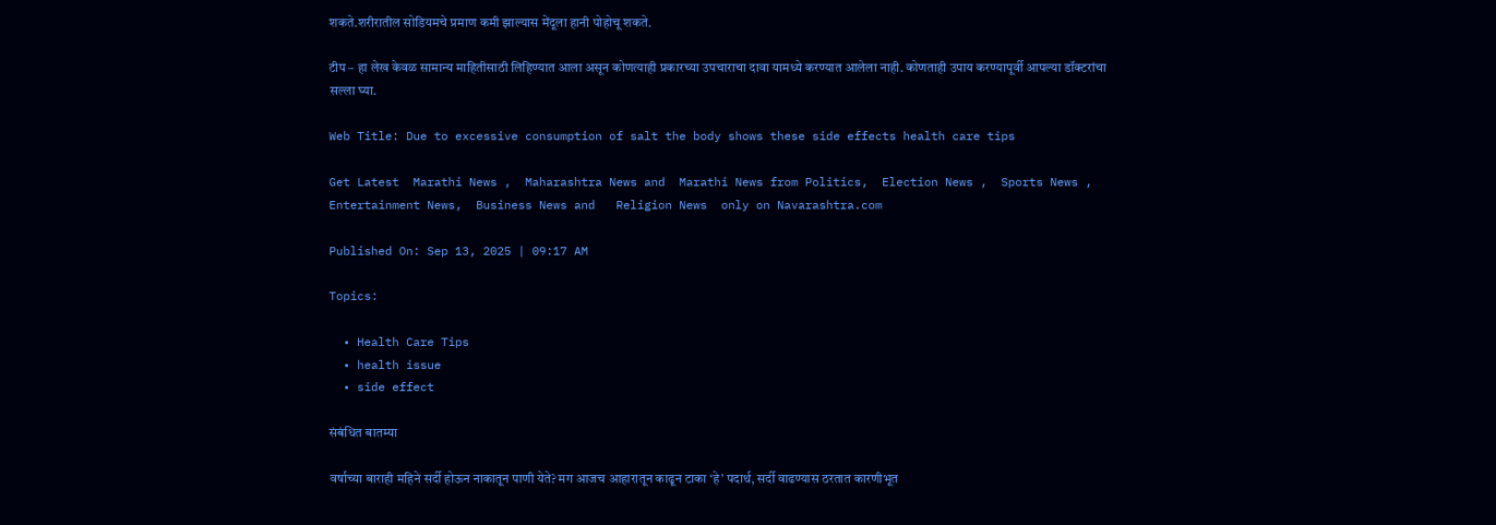शकते.शरीरातील सोडियमचे प्रमाण कमी झाल्यास मेंदूला हानी पोहोचू शकते.

टीप – हा लेख केवळ सामान्य माहितीसाठी लिहिण्यात आला असून कोणत्याही प्रकारच्या उपचाराचा दावा यामध्ये करण्यात आलेला नाही. कोणताही उपाय करण्यापूर्वी आपल्या डॉक्टरांचा सल्ला घ्या.

Web Title: Due to excessive consumption of salt the body shows these side effects health care tips

Get Latest  Marathi News ,  Maharashtra News and  Marathi News from Politics,  Election News ,  Sports News ,  Entertainment News,  Business News and   Religion News  only on Navarashtra.com

Published On: Sep 13, 2025 | 09:17 AM

Topics:

  • Health Care Tips
  • health issue
  • side effect

संबंधित बातम्या

वर्षाच्या बाराही महिने सर्दी होऊन नाकातून पाणी येते? मग आजच आहारातून काढून टाका ‘हे’ पदार्थ, सर्दी वाढण्यास ठरतात कारणीभूत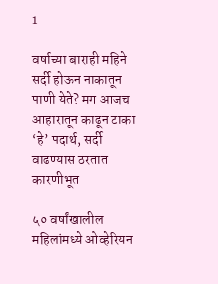1

वर्षाच्या बाराही महिने सर्दी होऊन नाकातून पाणी येते? मग आजच आहारातून काढून टाका ‘हे’ पदार्थ, सर्दी वाढण्यास ठरतात कारणीभूत

५० वर्षांखालील महिलांमध्ये ओव्हेरियन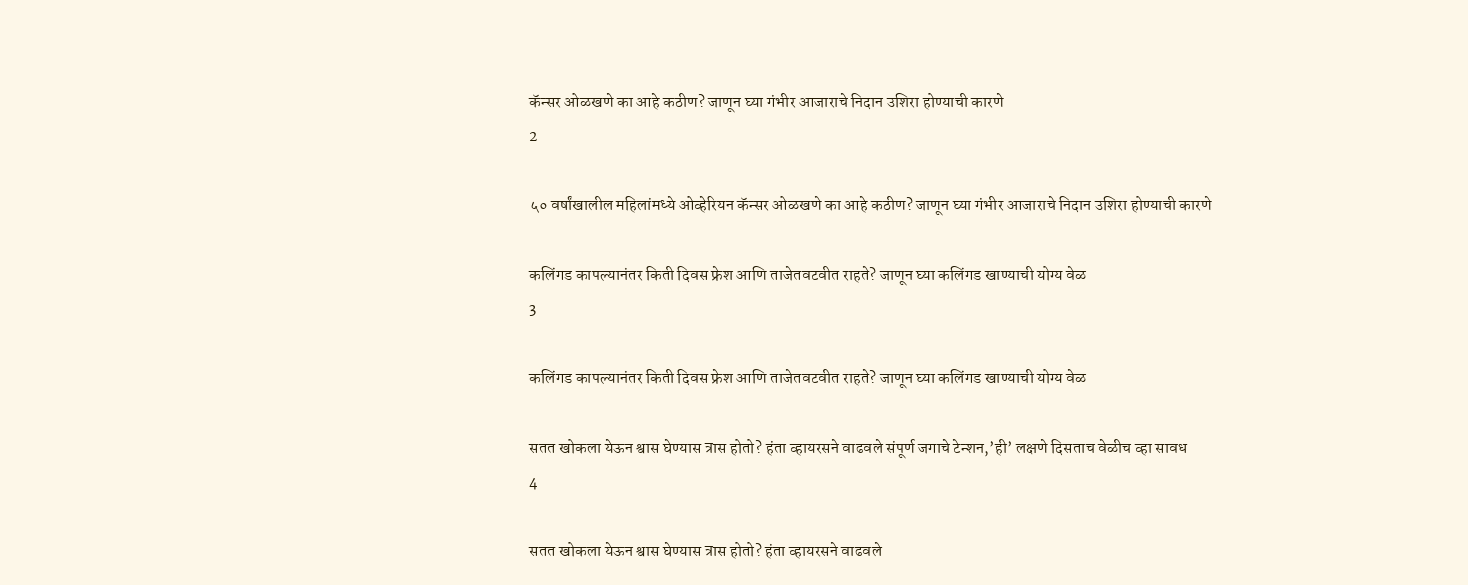कॅन्सर ओळखणे का आहे कठीण? जाणून घ्या गंभीर आजाराचे निदान उशिरा होण्याची कारणे
2

५० वर्षांखालील महिलांमध्ये ओव्हेरियन कॅन्सर ओळखणे का आहे कठीण? जाणून घ्या गंभीर आजाराचे निदान उशिरा होण्याची कारणे

कलिंगड कापल्यानंतर किती दिवस फ्रेश आणि ताजेतवटवीत राहते? जाणून घ्या कलिंगड खाण्याची योग्य वेळ
3

कलिंगड कापल्यानंतर किती दिवस फ्रेश आणि ताजेतवटवीत राहते? जाणून घ्या कलिंगड खाण्याची योग्य वेळ

सतत खोकला येऊन श्वास घेण्यास त्रास होतो? हंता व्हायरसने वाढवले संपूर्ण जगाचे टेन्शन,’ही’ लक्षणे दिसताच वेळीच व्हा सावध
4

सतत खोकला येऊन श्वास घेण्यास त्रास होतो? हंता व्हायरसने वाढवले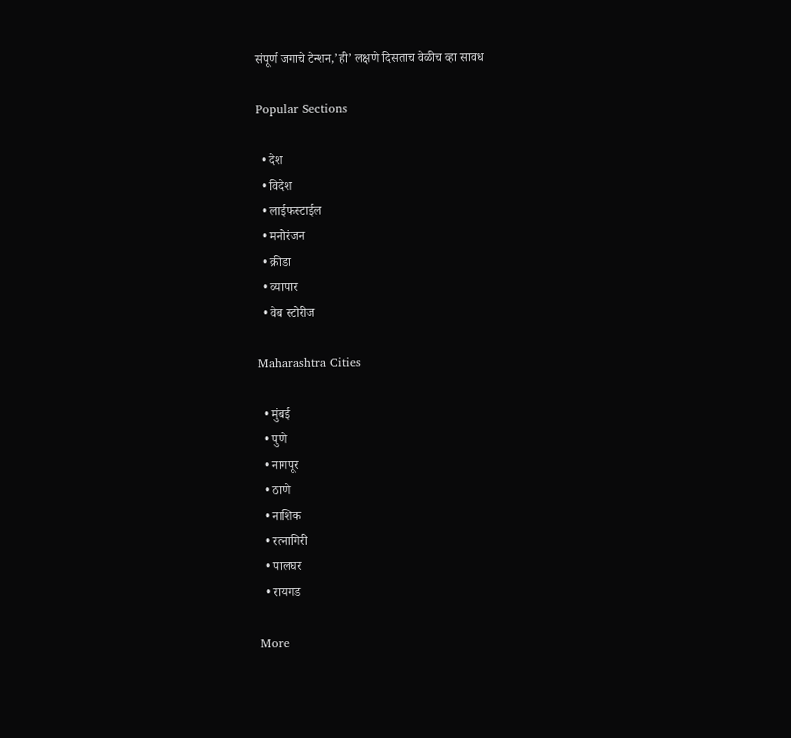संपूर्ण जगाचे टेन्शन,’ही’ लक्षणे दिसताच वेळीच व्हा सावध

Popular Sections

  • देश
  • विदेश
  • लाईफस्टाईल
  • मनोरंजन
  • क्रीडा
  • व्यापार
  • वेब स्टोरीज

Maharashtra Cities

  • मुंबई
  • पुणे
  • नागपूर
  • ठाणे
  • नाशिक
  • रत्नागिरी
  • पालघर
  • रायगड

More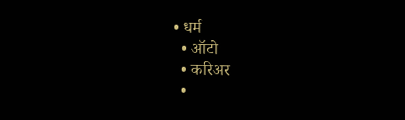• धर्म
  • ऑटो
  • करिअर
  •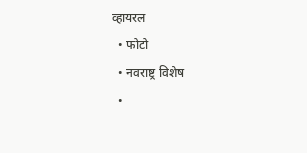व्हायरल
  • फोटो
  • नवराष्ट्र विशेष
  •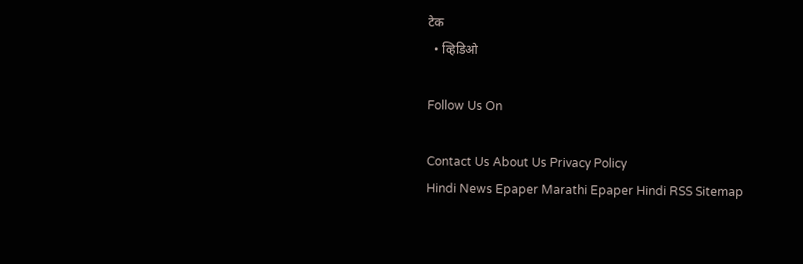टेक
  • व्हिडिओ

Follow Us On

Contact Us About Us Privacy Policy
Hindi News Epaper Marathi Epaper Hindi RSS Sitemap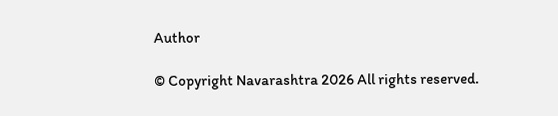Author

© Copyright Navarashtra 2026 All rights reserved.